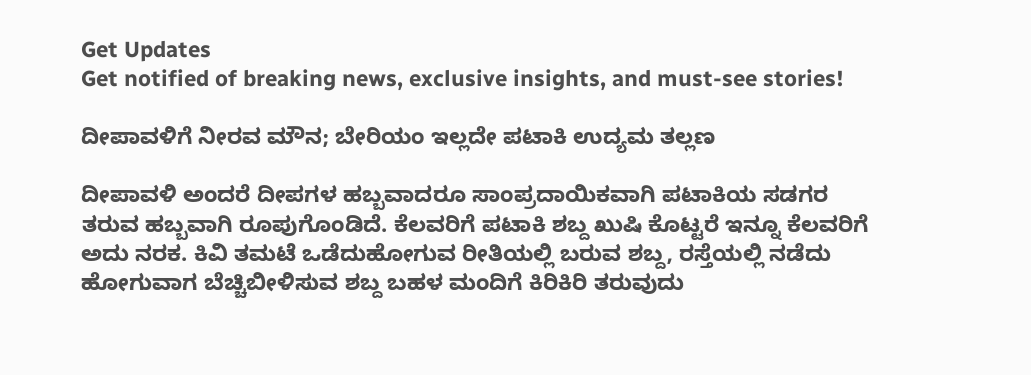Get Updates
Get notified of breaking news, exclusive insights, and must-see stories!

ದೀಪಾವಳಿಗೆ ನೀರವ ಮೌನ; ಬೇರಿಯಂ ಇಲ್ಲದೇ ಪಟಾಕಿ ಉದ್ಯಮ ತಲ್ಲಣ

ದೀಪಾವಳಿ ಅಂದರೆ ದೀಪಗಳ ಹಬ್ಬವಾದರೂ ಸಾಂಪ್ರದಾಯಿಕವಾಗಿ ಪಟಾಕಿಯ ಸಡಗರ ತರುವ ಹಬ್ಬವಾಗಿ ರೂಪುಗೊಂಡಿದೆ. ಕೆಲವರಿಗೆ ಪಟಾಕಿ ಶಬ್ದ ಖುಷಿ ಕೊಟ್ಟರೆ ಇನ್ನೂ ಕೆಲವರಿಗೆ ಅದು ನರಕ. ಕಿವಿ ತಮಟೆ ಒಡೆದುಹೋಗುವ ರೀತಿಯಲ್ಲಿ ಬರುವ ಶಬ್ದ, ರಸ್ತೆಯಲ್ಲಿ ನಡೆದು ಹೋಗುವಾಗ ಬೆಚ್ಚಿಬೀಳಿಸುವ ಶಬ್ದ ಬಹಳ ಮಂದಿಗೆ ಕಿರಿಕಿರಿ ತರುವುದು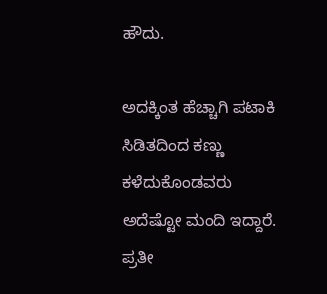ಹೌದು.

ಅದಕ್ಕಿಂತ ಹೆಚ್ಚಾಗಿ ಪಟಾಕಿ ಸಿಡಿತದಿಂದ ಕಣ್ಣು ಕಳೆದುಕೊಂಡವರು ಅದೆಷ್ಟೋ ಮಂದಿ ಇದ್ದಾರೆ. ಪ್ರತೀ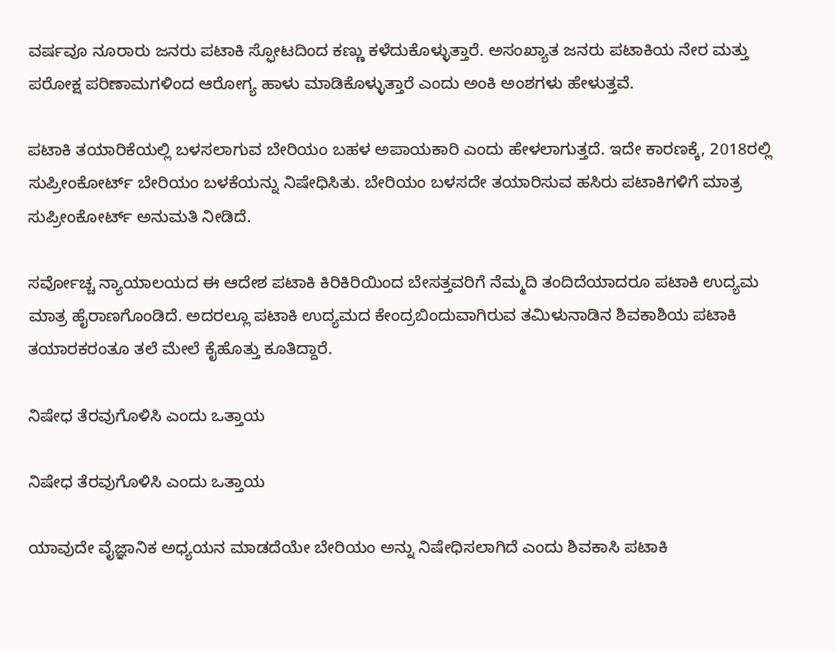ವರ್ಷವೂ ನೂರಾರು ಜನರು ಪಟಾಕಿ ಸ್ಫೋಟದಿಂದ ಕಣ್ಣು ಕಳೆದುಕೊಳ್ಳುತ್ತಾರೆ. ಅಸಂಖ್ಯಾತ ಜನರು ಪಟಾಕಿಯ ನೇರ ಮತ್ತು ಪರೋಕ್ಷ ಪರಿಣಾಮಗಳಿಂದ ಆರೋಗ್ಯ ಹಾಳು ಮಾಡಿಕೊಳ್ಳುತ್ತಾರೆ ಎಂದು ಅಂಕಿ ಅಂಶಗಳು ಹೇಳುತ್ತವೆ.

ಪಟಾಕಿ ತಯಾರಿಕೆಯಲ್ಲಿ ಬಳಸಲಾಗುವ ಬೇರಿಯಂ ಬಹಳ ಅಪಾಯಕಾರಿ ಎಂದು ಹೇಳಲಾಗುತ್ತದೆ. ಇದೇ ಕಾರಣಕ್ಕೆ, 2018ರಲ್ಲಿ ಸುಪ್ರೀಂಕೋರ್ಟ್ ಬೇರಿಯಂ ಬಳಕೆಯನ್ನು ನಿಷೇಧಿಸಿತು. ಬೇರಿಯಂ ಬಳಸದೇ ತಯಾರಿಸುವ ಹಸಿರು ಪಟಾಕಿಗಳಿಗೆ ಮಾತ್ರ ಸುಪ್ರೀಂಕೋರ್ಟ್ ಅನುಮತಿ ನೀಡಿದೆ.

ಸರ್ವೋಚ್ಚ ನ್ಯಾಯಾಲಯದ ಈ ಆದೇಶ ಪಟಾಕಿ ಕಿರಿಕಿರಿಯಿಂದ ಬೇಸತ್ತವರಿಗೆ ನೆಮ್ಮದಿ ತಂದಿದೆಯಾದರೂ ಪಟಾಕಿ ಉದ್ಯಮ ಮಾತ್ರ ಹೈರಾಣಗೊಂಡಿದೆ. ಅದರಲ್ಲೂ ಪಟಾಕಿ ಉದ್ಯಮದ ಕೇಂದ್ರಬಿಂದುವಾಗಿರುವ ತಮಿಳುನಾಡಿನ ಶಿವಕಾಶಿಯ ಪಟಾಕಿ ತಯಾರಕರಂತೂ ತಲೆ ಮೇಲೆ ಕೈಹೊತ್ತು ಕೂತಿದ್ದಾರೆ.

ನಿಷೇಧ ತೆರವುಗೊಳಿಸಿ ಎಂದು ಒತ್ತಾಯ

ನಿಷೇಧ ತೆರವುಗೊಳಿಸಿ ಎಂದು ಒತ್ತಾಯ

ಯಾವುದೇ ವೈಜ್ಞಾನಿಕ ಅಧ್ಯಯನ ಮಾಡದೆಯೇ ಬೇರಿಯಂ ಅನ್ನು ನಿಷೇಧಿಸಲಾಗಿದೆ ಎಂದು ಶಿವಕಾಸಿ ಪಟಾಕಿ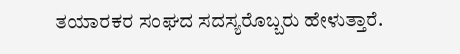ತಯಾರಕರ ಸಂಘದ ಸದಸ್ಯರೊಬ್ಬರು ಹೇಳುತ್ತಾರೆ.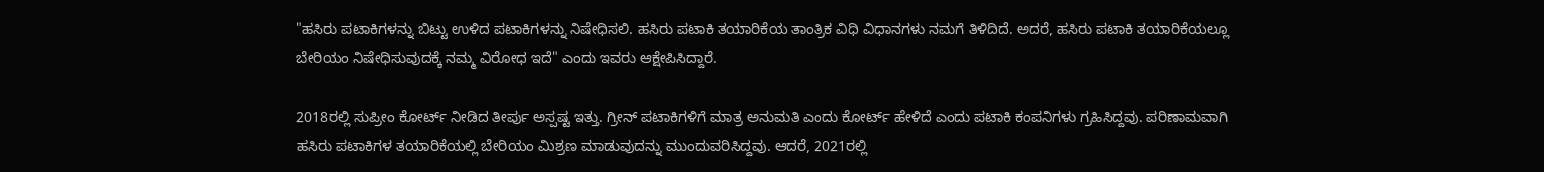"ಹಸಿರು ಪಟಾಕಿಗಳನ್ನು ಬಿಟ್ಟು ಉಳಿದ ಪಟಾಕಿಗಳನ್ನು ನಿಷೇಧಿಸಲಿ. ಹಸಿರು ಪಟಾಕಿ ತಯಾರಿಕೆಯ ತಾಂತ್ರಿಕ ವಿಧಿ ವಿಧಾನಗಳು ನಮಗೆ ತಿಳಿದಿದೆ. ಅದರೆ, ಹಸಿರು ಪಟಾಕಿ ತಯಾರಿಕೆಯಲ್ಲೂ ಬೇರಿಯಂ ನಿಷೇಧಿಸುವುದಕ್ಕೆ ನಮ್ಮ ವಿರೋಧ ಇದೆ" ಎಂದು ಇವರು ಆಕ್ಷೇಪಿಸಿದ್ದಾರೆ.

2018ರಲ್ಲಿ ಸುಪ್ರೀಂ ಕೋರ್ಟ್ ನೀಡಿದ ತೀರ್ಪು ಅಸ್ಪಷ್ಟ ಇತ್ತು. ಗ್ರೀನ್ ಪಟಾಕಿಗಳಿಗೆ ಮಾತ್ರ ಅನುಮತಿ ಎಂದು ಕೋರ್ಟ್ ಹೇಳಿದೆ ಎಂದು ಪಟಾಕಿ ಕಂಪನಿಗಳು ಗ್ರಹಿಸಿದ್ದವು. ಪರಿಣಾಮವಾಗಿ ಹಸಿರು ಪಟಾಕಿಗಳ ತಯಾರಿಕೆಯಲ್ಲಿ ಬೇರಿಯಂ ಮಿಶ್ರಣ ಮಾಡುವುದನ್ನು ಮುಂದುವರಿಸಿದ್ದವು. ಆದರೆ, 2021ರಲ್ಲಿ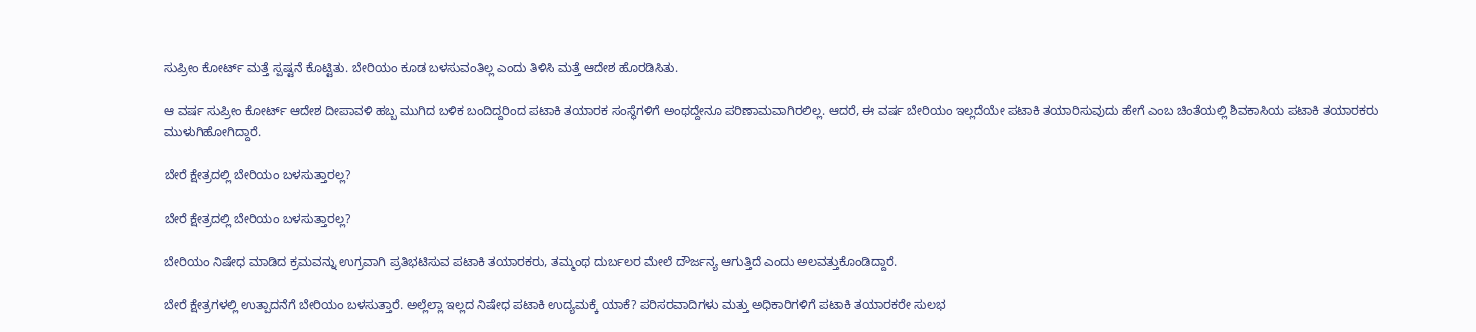ಸುಪ್ರೀಂ ಕೋರ್ಟ್ ಮತ್ತೆ ಸ್ಪಷ್ಟನೆ ಕೊಟ್ಟಿತು. ಬೇರಿಯಂ ಕೂಡ ಬಳಸುವಂತಿಲ್ಲ ಎಂದು ತಿಳಿಸಿ ಮತ್ತೆ ಆದೇಶ ಹೊರಡಿಸಿತು.

ಆ ವರ್ಷ ಸುಪ್ರೀಂ ಕೋರ್ಟ್ ಆದೇಶ ದೀಪಾವಳಿ ಹಬ್ಬ ಮುಗಿದ ಬಳಿಕ ಬಂದಿದ್ದರಿಂದ ಪಟಾಕಿ ತಯಾರಕ ಸಂಸ್ಥೆಗಳಿಗೆ ಅಂಥದ್ದೇನೂ ಪರಿಣಾಮವಾಗಿರಲಿಲ್ಲ. ಆದರೆ, ಈ ವರ್ಷ ಬೇರಿಯಂ ಇಲ್ಲದೆಯೇ ಪಟಾಕಿ ತಯಾರಿಸುವುದು ಹೇಗೆ ಎಂಬ ಚಿಂತೆಯಲ್ಲಿ ಶಿವಕಾಸಿಯ ಪಟಾಕಿ ತಯಾರಕರು ಮುಳುಗಿಹೋಗಿದ್ದಾರೆ.

ಬೇರೆ ಕ್ಷೇತ್ರದಲ್ಲಿ ಬೇರಿಯಂ ಬಳಸುತ್ತಾರಲ್ಲ?

ಬೇರೆ ಕ್ಷೇತ್ರದಲ್ಲಿ ಬೇರಿಯಂ ಬಳಸುತ್ತಾರಲ್ಲ?

ಬೇರಿಯಂ ನಿಷೇಧ ಮಾಡಿದ ಕ್ರಮವನ್ನು ಉಗ್ರವಾಗಿ ಪ್ರತಿಭಟಿಸುವ ಪಟಾಕಿ ತಯಾರಕರು, ತಮ್ಮಂಥ ದುರ್ಬಲರ ಮೇಲೆ ದೌರ್ಜನ್ಯ ಆಗುತ್ತಿದೆ ಎಂದು ಅಲವತ್ತುಕೊಂಡಿದ್ದಾರೆ.

ಬೇರೆ ಕ್ಷೇತ್ರಗಳಲ್ಲಿ ಉತ್ಪಾದನೆಗೆ ಬೇರಿಯಂ ಬಳಸುತ್ತಾರೆ. ಅಲ್ಲೆಲ್ಲಾ ಇಲ್ಲದ ನಿಷೇಧ ಪಟಾಕಿ ಉದ್ಯಮಕ್ಕೆ ಯಾಕೆ? ಪರಿಸರವಾದಿಗಳು ಮತ್ತು ಅಧಿಕಾರಿಗಳಿಗೆ ಪಟಾಕಿ ತಯಾರಕರೇ ಸುಲಭ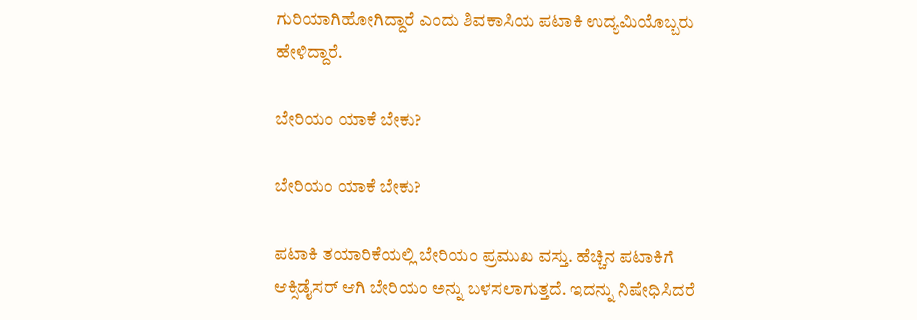ಗುರಿಯಾಗಿಹೋಗಿದ್ದಾರೆ ಎಂದು ಶಿವಕಾಸಿಯ ಪಟಾಕಿ ಉದ್ಯಮಿಯೊಬ್ಬರು ಹೇಳಿದ್ದಾರೆ.

ಬೇರಿಯಂ ಯಾಕೆ ಬೇಕು?

ಬೇರಿಯಂ ಯಾಕೆ ಬೇಕು?

ಪಟಾಕಿ ತಯಾರಿಕೆಯಲ್ಲಿ ಬೇರಿಯಂ ಪ್ರಮುಖ ವಸ್ತು. ಹೆಚ್ಚಿನ ಪಟಾಕಿಗೆ ಆಕ್ಸಿಡೈಸರ್ ಆಗಿ ಬೇರಿಯಂ ಅನ್ನು ಬಳಸಲಾಗುತ್ತದೆ. ಇದನ್ನು ನಿಷೇಧಿಸಿದರೆ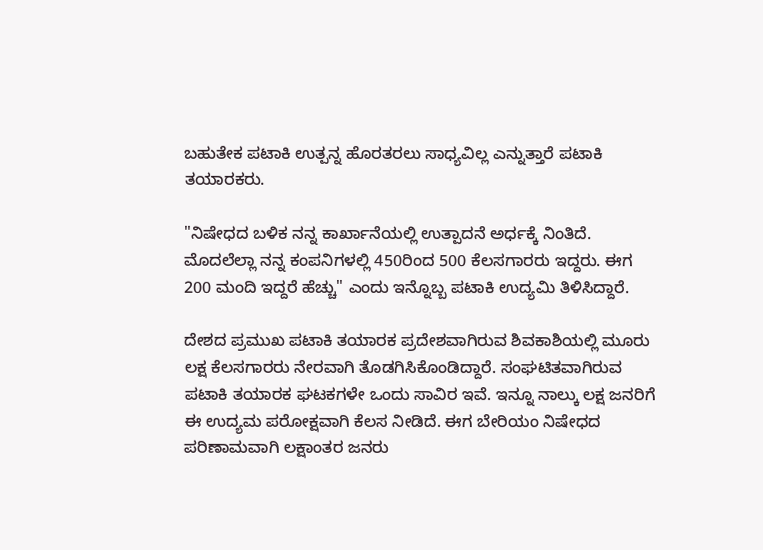ಬಹುತೇಕ ಪಟಾಕಿ ಉತ್ಪನ್ನ ಹೊರತರಲು ಸಾಧ್ಯವಿಲ್ಲ ಎನ್ನುತ್ತಾರೆ ಪಟಾಕಿ ತಯಾರಕರು.

"ನಿಷೇಧದ ಬಳಿಕ ನನ್ನ ಕಾರ್ಖಾನೆಯಲ್ಲಿ ಉತ್ಪಾದನೆ ಅರ್ಧಕ್ಕೆ ನಿಂತಿದೆ. ಮೊದಲೆಲ್ಲಾ ನನ್ನ ಕಂಪನಿಗಳಲ್ಲಿ 450ರಿಂದ 500 ಕೆಲಸಗಾರರು ಇದ್ದರು. ಈಗ 200 ಮಂದಿ ಇದ್ದರೆ ಹೆಚ್ಚು" ಎಂದು ಇನ್ನೊಬ್ಬ ಪಟಾಕಿ ಉದ್ಯಮಿ ತಿಳಿಸಿದ್ದಾರೆ.

ದೇಶದ ಪ್ರಮುಖ ಪಟಾಕಿ ತಯಾರಕ ಪ್ರದೇಶವಾಗಿರುವ ಶಿವಕಾಶಿಯಲ್ಲಿ ಮೂರು ಲಕ್ಷ ಕೆಲಸಗಾರರು ನೇರವಾಗಿ ತೊಡಗಿಸಿಕೊಂಡಿದ್ದಾರೆ. ಸಂಘಟಿತವಾಗಿರುವ ಪಟಾಕಿ ತಯಾರಕ ಘಟಕಗಳೇ ಒಂದು ಸಾವಿರ ಇವೆ. ಇನ್ನೂ ನಾಲ್ಕು ಲಕ್ಷ ಜನರಿಗೆ ಈ ಉದ್ಯಮ ಪರೋಕ್ಷವಾಗಿ ಕೆಲಸ ನೀಡಿದೆ. ಈಗ ಬೇರಿಯಂ ನಿಷೇಧದ ಪರಿಣಾಮವಾಗಿ ಲಕ್ಷಾಂತರ ಜನರು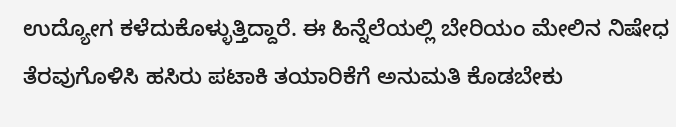ಉದ್ಯೋಗ ಕಳೆದುಕೊಳ್ಳುತ್ತಿದ್ದಾರೆ. ಈ ಹಿನ್ನೆಲೆಯಲ್ಲಿ ಬೇರಿಯಂ ಮೇಲಿನ ನಿಷೇಧ ತೆರವುಗೊಳಿಸಿ ಹಸಿರು ಪಟಾಕಿ ತಯಾರಿಕೆಗೆ ಅನುಮತಿ ಕೊಡಬೇಕು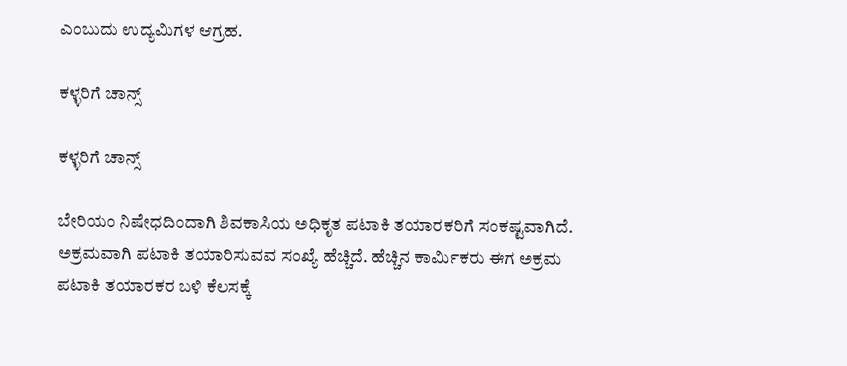ಎಂಬುದು ಉದ್ಯಮಿಗಳ ಆಗ್ರಹ.

ಕಳ್ಳರಿಗೆ ಚಾನ್ಸ್

ಕಳ್ಳರಿಗೆ ಚಾನ್ಸ್

ಬೇರಿಯಂ ನಿಷೇಧದಿಂದಾಗಿ ಶಿವಕಾಸಿಯ ಅಧಿಕೃತ ಪಟಾಕಿ ತಯಾರಕರಿಗೆ ಸಂಕಷ್ಟವಾಗಿದೆ. ಅಕ್ರಮವಾಗಿ ಪಟಾಕಿ ತಯಾರಿಸುವವ ಸಂಖ್ಯೆ ಹೆಚ್ಚಿದೆ. ಹೆಚ್ಚಿನ ಕಾರ್ಮಿಕರು ಈಗ ಅಕ್ರಮ ಪಟಾಕಿ ತಯಾರಕರ ಬಳಿ ಕೆಲಸಕ್ಕೆ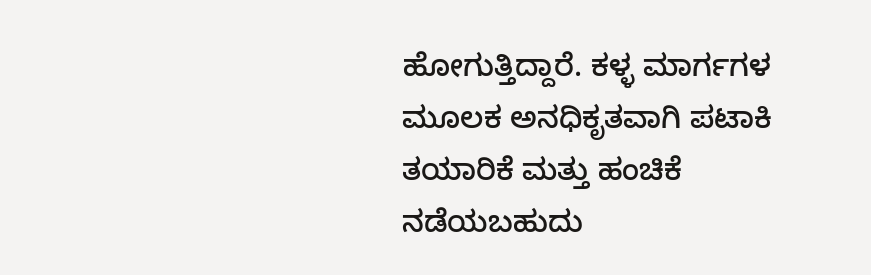ಹೋಗುತ್ತಿದ್ದಾರೆ. ಕಳ್ಳ ಮಾರ್ಗಗಳ ಮೂಲಕ ಅನಧಿಕೃತವಾಗಿ ಪಟಾಕಿ ತಯಾರಿಕೆ ಮತ್ತು ಹಂಚಿಕೆ ನಡೆಯಬಹುದು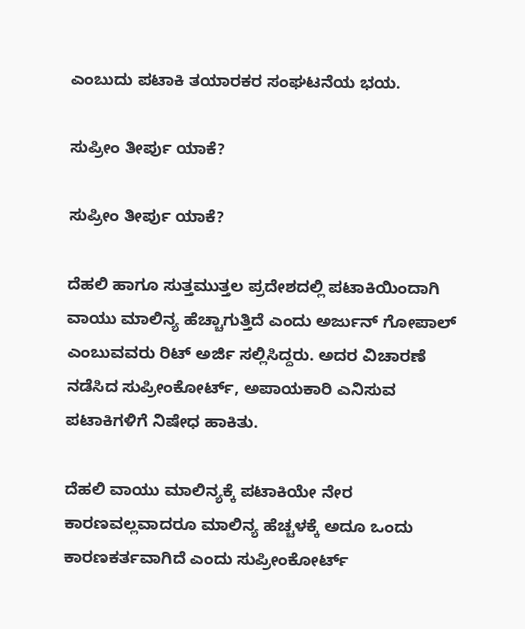ಎಂಬುದು ಪಟಾಕಿ ತಯಾರಕರ ಸಂಘಟನೆಯ ಭಯ.

ಸುಪ್ರೀಂ ತೀರ್ಪು ಯಾಕೆ?

ಸುಪ್ರೀಂ ತೀರ್ಪು ಯಾಕೆ?

ದೆಹಲಿ ಹಾಗೂ ಸುತ್ತಮುತ್ತಲ ಪ್ರದೇಶದಲ್ಲಿ ಪಟಾಕಿಯಿಂದಾಗಿ ವಾಯು ಮಾಲಿನ್ಯ ಹೆಚ್ಚಾಗುತ್ತಿದೆ ಎಂದು ಅರ್ಜುನ್ ಗೋಪಾಲ್ ಎಂಬುವವರು ರಿಟ್ ಅರ್ಜಿ ಸಲ್ಲಿಸಿದ್ದರು. ಅದರ ವಿಚಾರಣೆ ನಡೆಸಿದ ಸುಪ್ರೀಂಕೋರ್ಟ್, ಅಪಾಯಕಾರಿ ಎನಿಸುವ ಪಟಾಕಿಗಳಿಗೆ ನಿಷೇಧ ಹಾಕಿತು.

ದೆಹಲಿ ವಾಯು ಮಾಲಿನ್ಯಕ್ಕೆ ಪಟಾಕಿಯೇ ನೇರ ಕಾರಣವಲ್ಲವಾದರೂ ಮಾಲಿನ್ಯ ಹೆಚ್ಚಳಕ್ಕೆ ಅದೂ ಒಂದು ಕಾರಣಕರ್ತವಾಗಿದೆ ಎಂದು ಸುಪ್ರೀಂಕೋರ್ಟ್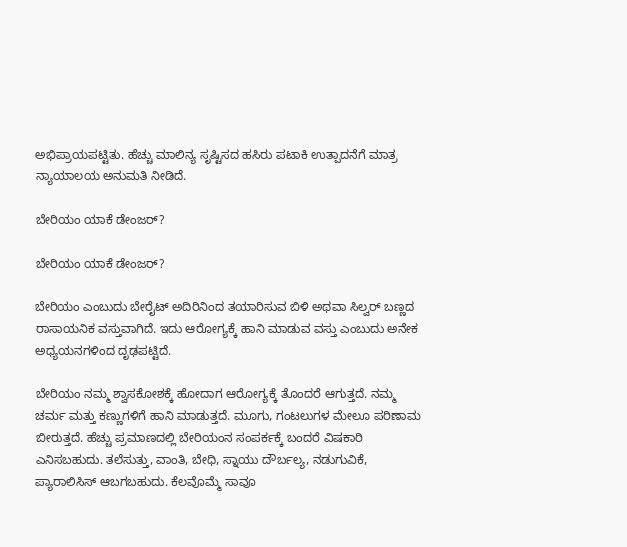ಅಭಿಪ್ರಾಯಪಟ್ಟಿತು. ಹೆಚ್ಚು ಮಾಲಿನ್ಯ ಸೃಷ್ಟಿಸದ ಹಸಿರು ಪಟಾಕಿ ಉತ್ಪಾದನೆಗೆ ಮಾತ್ರ ನ್ಯಾಯಾಲಯ ಅನುಮತಿ ನೀಡಿದೆ.

ಬೇರಿಯಂ ಯಾಕೆ ಡೇಂಜರ್?

ಬೇರಿಯಂ ಯಾಕೆ ಡೇಂಜರ್?

ಬೇರಿಯಂ ಎಂಬುದು ಬೇರೈಟ್ ಅದಿರಿನಿಂದ ತಯಾರಿಸುವ ಬಿಳಿ ಅಥವಾ ಸಿಲ್ವರ್ ಬಣ್ಣದ ರಾಸಾಯನಿಕ ವಸ್ತುವಾಗಿದೆ. ಇದು ಆರೋಗ್ಯಕ್ಕೆ ಹಾನಿ ಮಾಡುವ ವಸ್ತು ಎಂಬುದು ಅನೇಕ ಅಧ್ಯಯನಗಳಿಂದ ದೃಢಪಟ್ಟಿದೆ.

ಬೇರಿಯಂ ನಮ್ಮ ಶ್ವಾಸಕೋಶಕ್ಕೆ ಹೋದಾಗ ಆರೋಗ್ಯಕ್ಕೆ ತೊಂದರೆ ಆಗುತ್ತದೆ. ನಮ್ಮ ಚರ್ಮ ಮತ್ತು ಕಣ್ಣುಗಳಿಗೆ ಹಾನಿ ಮಾಡುತ್ತದೆ. ಮೂಗು, ಗಂಟಲುಗಳ ಮೇಲೂ ಪರಿಣಾಮ ಬೀರುತ್ತದೆ. ಹೆಚ್ಚು ಪ್ರಮಾಣದಲ್ಲಿ ಬೇರಿಯಂನ ಸಂಪರ್ಕಕ್ಕೆ ಬಂದರೆ ವಿಷಕಾರಿ ಎನಿಸಬಹುದು. ತಲೆಸುತ್ತು, ವಾಂತಿ, ಬೇಧಿ, ಸ್ನಾಯು ದೌರ್ಬಲ್ಯ, ನಡುಗುವಿಕೆ, ಪ್ಯಾರಾಲಿಸಿಸ್ ಆಬಗಬಹುದು. ಕೆಲವೊಮ್ಮೆ ಸಾವೂ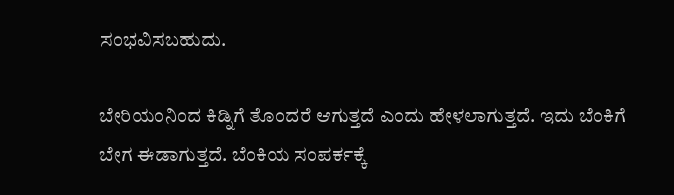ಸಂಭವಿಸಬಹುದು.

ಬೇರಿಯಂನಿಂದ ಕಿಡ್ನಿಗೆ ತೊಂದರೆ ಆಗುತ್ತದೆ ಎಂದು ಹೇಳಲಾಗುತ್ತದೆ. ಇದು ಬೆಂಕಿಗೆ ಬೇಗ ಈಡಾಗುತ್ತದೆ. ಬೆಂಕಿಯ ಸಂಪರ್ಕಕ್ಕೆ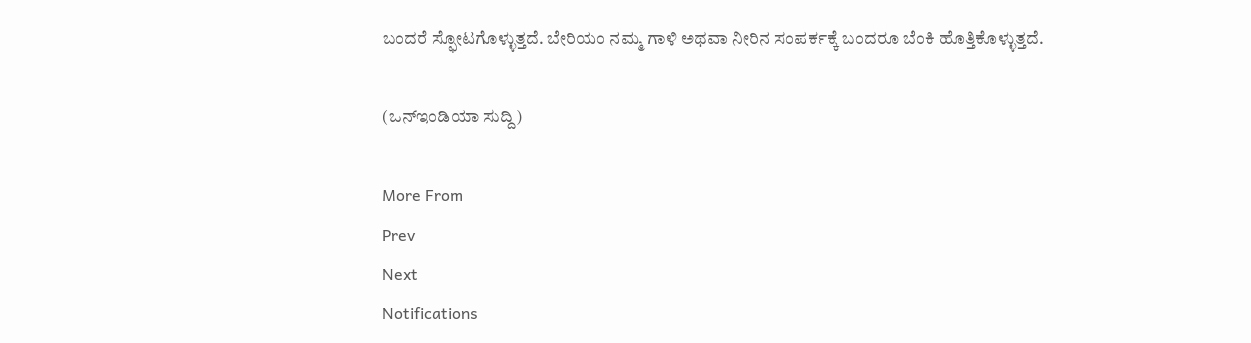ಬಂದರೆ ಸ್ಫೋಟಗೊಳ್ಳುತ್ತದೆ. ಬೇರಿಯಂ ನಮ್ಮ ಗಾಳಿ ಅಥವಾ ನೀರಿನ ಸಂಪರ್ಕಕ್ಕೆ ಬಂದರೂ ಬೆಂಕಿ ಹೊತ್ತಿಕೊಳ್ಳುತ್ತದೆ.

(ಒನ್ಇಂಡಿಯಾ ಸುದ್ದಿ)

More From
Prev
Next
Notifications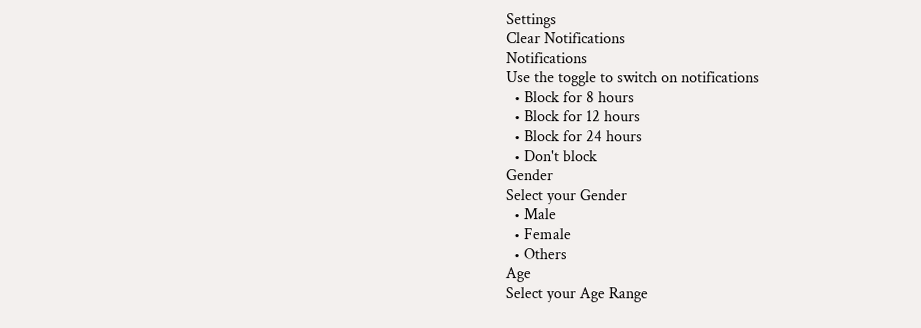Settings
Clear Notifications
Notifications
Use the toggle to switch on notifications
  • Block for 8 hours
  • Block for 12 hours
  • Block for 24 hours
  • Don't block
Gender
Select your Gender
  • Male
  • Female
  • Others
Age
Select your Age Range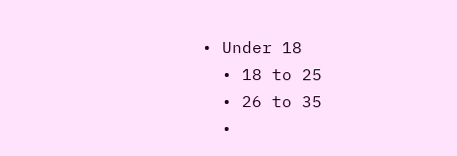• Under 18
  • 18 to 25
  • 26 to 35
  •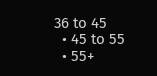36 to 45
  • 45 to 55
  • 55+